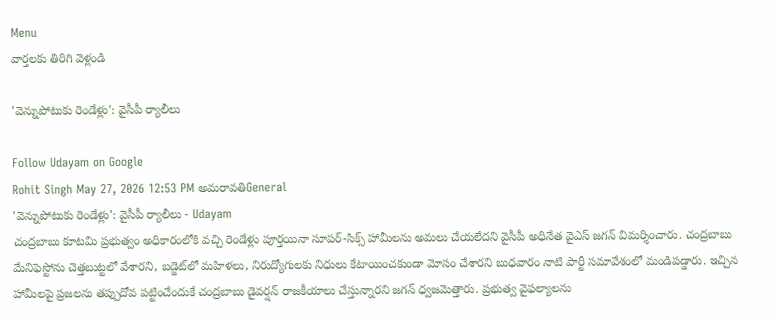Menu
వార్తలకు తిరిగి వెళ్లండి

'వెన్నుపోటుకు రెండేళ్లు': వైసీపీ ర్యాలీలు

Follow Udayam on Google
Rohit Singh May 27, 2026 12:53 PM అమరావతిGeneral
'వెన్నుపోటుకు రెండేళ్లు': వైసీపీ ర్యాలీలు - Udayam
చంద్రబాబు కూటమి ప్రభుత్వం అధికారంలోకి వచ్చి రెండేళ్లు పూర్తయినా సూపర్-సిక్స్ హామీలను అమలు చేయలేదని వైసీపీ అధినేత వైఎస్ జగన్ విమర్శించారు. చంద్రబాబు మేనిఫెస్టోను చెత్తబుట్టలో వేశారని, బడ్జెట్‌లో మహిళలు, నిరుద్యోగులకు నిధులు కేటాయించకుండా మోసం చేశారని బుధవారం నాటి పార్టీ సమావేశంలో మండిపడ్డారు. ఇచ్చిన హామీలపై ప్రజలను తప్పుదోవ పట్టించేందుకే చంద్రబాబు డైవర్షన్ రాజకీయాలు చేస్తున్నారని జగన్ ధ్వజమెత్తారు. ప్రభుత్వ వైఫల్యాలను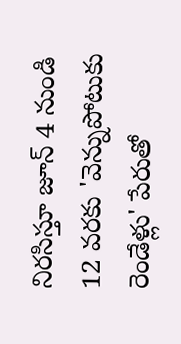నిరసిస్తూ జూన్ 4 నుండి 12 వరకు 'వెన్నుపోటుకు రెండేళ్లు' పేరుతో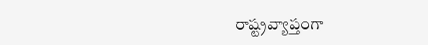రాష్ట్రవ్యాప్తంగా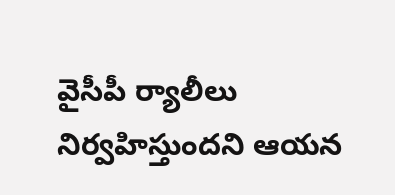వైసీపీ ర్యాలీలు నిర్వహిస్తుందని ఆయన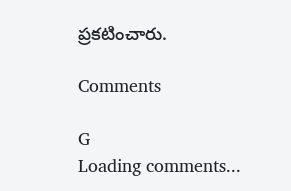ప్రకటించారు.

Comments

G
Loading comments...